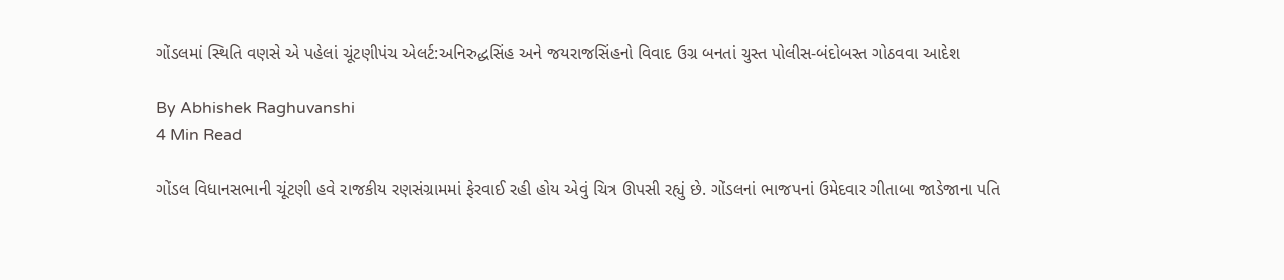ગોંડલમાં સ્થિતિ વણસે એ પહેલાં ચૂંટણીપંચ એલર્ટ:અનિરુદ્ધસિંહ અને જયરાજસિંહનો વિવાદ ઉગ્ર બનતાં ચુસ્ત પોલીસ-બંદોબસ્ત ગોઠવવા આદેશ

By Abhishek Raghuvanshi
4 Min Read

ગોંડલ વિધાનસભાની ચૂંટણી હવે રાજકીય રણસંગ્રામમાં ફેરવાઈ રહી હોય એવું ચિત્ર ઊપસી રહ્યું છે. ગોંડલનાં ભાજપનાં ઉમેદવાર ગીતાબા જાડેજાના પતિ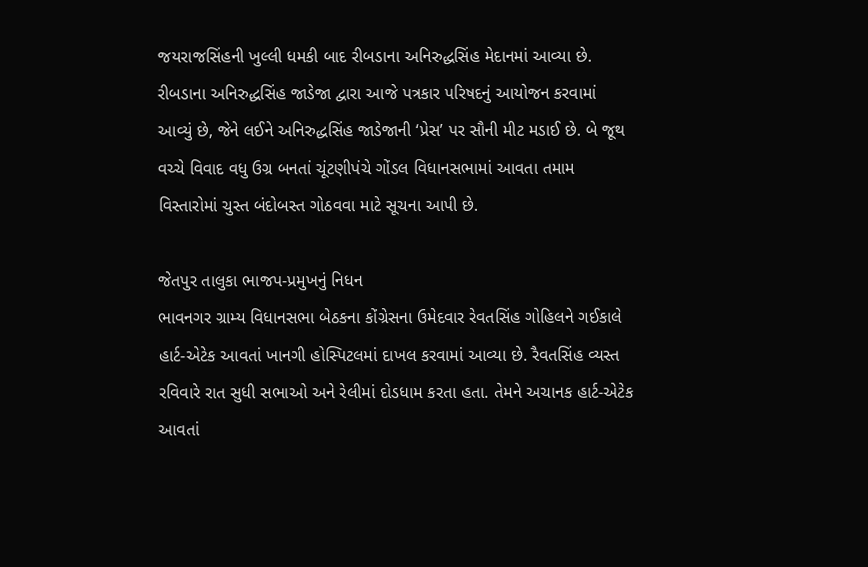જયરાજસિંહની ખુલ્લી ધમકી બાદ રીબડાના અનિરુદ્ધસિંહ મેદાનમાં આવ્યા છે. રીબડાના અનિરુદ્ધસિંહ જાડેજા દ્વારા આજે પત્રકાર પરિષદનું આયોજન કરવામાં આવ્યું છે, જેને લઈને અનિરુદ્ધસિંહ જાડેજાની ‘પ્રેસ’ પર સૌની મીટ મડાઈ છે. બે જૂથ વચ્ચે વિવાદ વધુ ઉગ્ર બનતાં ચૂંટણીપંચે ગોંડલ વિધાનસભામાં આવતા તમામ વિસ્તારોમાં ચુસ્ત બંદોબસ્ત ગોઠવવા માટે સૂચના આપી છે.

જેતપુર તાલુકા ભાજપ-પ્રમુખનું નિધન
ભાવનગર ગ્રામ્ય વિધાનસભા બેઠકના કોંગ્રેસના ઉમેદવાર રેવતસિંહ ગોહિલને ગઈકાલે હાર્ટ-એટેક આવતાં ખાનગી હોસ્પિટલમાં દાખલ કરવામાં આવ્યા છે. રૈવતસિંહ વ્યસ્ત રવિવારે રાત સુધી સભાઓ અને રેલીમાં દોડધામ કરતા હતા. તેમને અચાનક હાર્ટ-એટેક આવતાં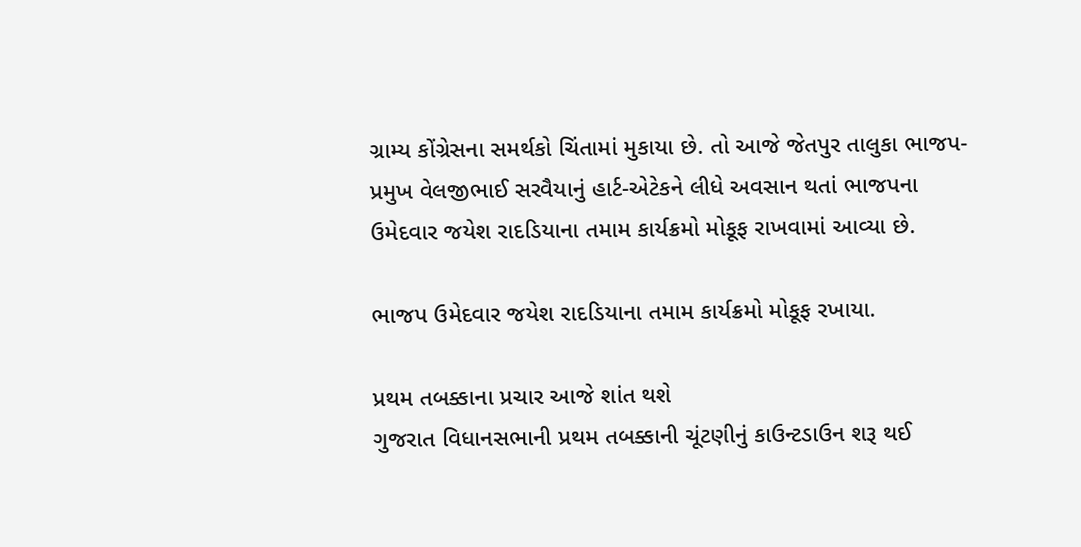ગ્રામ્ય કોંગ્રેસના સમર્થકો ચિંતામાં મુકાયા છે. તો આજે જેતપુર તાલુકા ભાજપ-પ્રમુખ વેલજીભાઈ સરવૈયાનું હાર્ટ-એટેકને લીધે અવસાન થતાં ભાજપના ઉમેદવાર જયેશ રાદડિયાના તમામ કાર્યક્રમો મોકૂફ રાખવામાં આવ્યા છે.

ભાજપ ઉમેદવાર જયેશ રાદડિયાના તમામ કાર્યક્રમો મોકૂફ રખાયા.

પ્રથમ તબક્કાના પ્રચાર આજે શાંત થશે
ગુજરાત વિધાનસભાની પ્રથમ તબક્કાની ચૂંટણીનું કાઉન્ટડાઉન શરૂ થઈ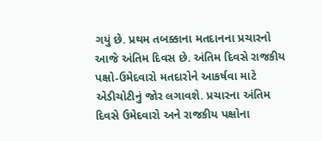ગયું છે. પ્રથમ તબક્કાના મતદાનના પ્રચારનો આજે અંતિમ દિવસ છે. અંતિમ દિવસે રાજકીય પક્ષો-ઉમેદવારો મતદારોને આકર્ષવા માટે એડીચોટીનું જોર લગાવશે. પ્રચારના અંતિમ દિવસે ઉમેદવારો અને રાજકીય પક્ષોના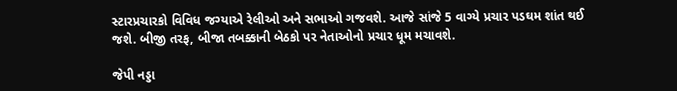સ્ટારપ્રચારકો વિવિધ જગ્યાએ રેલીઓ અને સભાઓ ગજવશે. આજે સાંજે 5 વાગ્યે પ્રચાર પડઘમ શાંત થઈ જશે. બીજી તરફ, બીજા તબક્કાની બેઠકો પર નેતાઓનો પ્રચાર ધૂમ મચાવશે.

જેપી નડ્ડા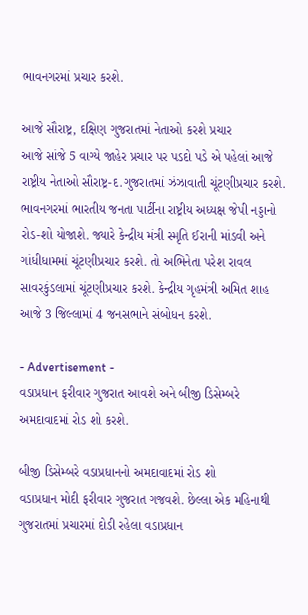ભાવનગરમાં પ્રચાર કરશે.

આજે સૌરાષ્ટ્ર, દક્ષિણ ગુજરાતમાં નેતાઓ કરશે પ્રચાર
આજે સાંજે 5 વાગ્યે જાહેર પ્રચાર પર પડદો પડે એ પહેલાં આજે રાષ્ટ્રીય નેતાઓ સૌરાષ્ટ્ર-દ.ગુજરાતમાં ઝંઝાવાતી ચૂંટણીપ્રચાર કરશે. ભાવનગરમાં ભારતીય જનતા પાર્ટીના રાષ્ટ્રીય અધ્યક્ષ જેપી નડ્ડાનો રોડ-શો યોજાશે. જ્યારે કેન્દ્રીય મંત્રી સ્મૃતિ ઈરાની માંડવી અને ગાંધીધામમાં ચૂંટણીપ્રચાર કરશે. તો અભિનેતા પરેશ રાવલ સાવરકુંડલામાં ચૂંટણીપ્રચાર કરશે. કેન્દ્રીય ગૃહમંત્રી અમિત શાહ આજે 3 જિલ્લામાં 4 જનસભાને સંબોધન કરશે.

- Advertisement -
વડાપ્રધાન ફરીવાર ગુજરાત આવશે અને બીજી ડિસેમ્બરે અમદાવાદમાં રોડ શો કરશે.

બીજી ડિસેમ્બરે વડાપ્રધાનનો અમદાવાદમાં રોડ શો
વડાપ્રધાન મોદી ફરીવાર ગુજરાત ગજવશે. છેલ્લા એક મહિનાથી ગુજરાતમાં પ્રચારમાં દોડી રહેલા વડાપ્રધાન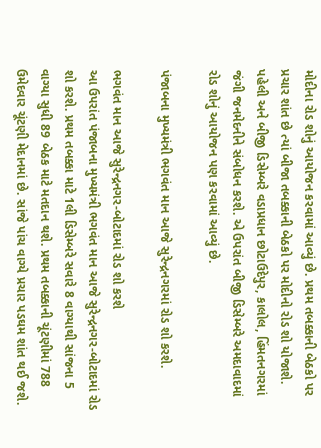મોદીના રોડ શોનું આયોજન કરવામાં આવ્યું છે. પ્રથમ તબક્કાની બેઠકો પર પ્રચાર શાંત છે ત્યાં બીજા તબક્કાની બેઠકો પર મોદીનો રોડ શો યોજાશે. પહેલી અને બીજી ડિસેમ્બરે વડાપ્રધાન છોટાઉદેપુર, કાલોલ, હિંમતનગરમાં જંગી જનમેદનીને સંબોધન કરશે. એ ઉપરાંત બીજી ડિસેમ્બરે અમદાવાદમાં રોડ શોનું આયોજન પણ કરવામાં આવ્યું છે.

પંજાબના મુખ્યમંત્રી ભગવંત માન આજે સુરેન્દ્રનગરમાં રોડ શો કરશે.

ભગવંત માન આજે સુરેન્દ્રનગર-બોટાદમાં રોડ શો કરશે
આ ઉપરાંત પંજાબના મુખ્યમંત્રી ભગવંત માન આજે સુરેન્દ્રનગર-બોટાદમાં રોડ શો કરશે. પ્રથમ તબક્કા માટે 1લી ડિસેમ્બરે સવારે 8 વાગ્યાથી સાંજના 5 વાગ્યા સુધી 89 બેઠક માટે મતદાન થશે. પ્રથમ તબક્કાની ચૂંટણીમાં 788 ઉમેદવાર ચૂંટણી મેદાનમાં છે. સાંજે પાંચ વાગ્યે પ્રચાર પડઘમ શાંત થઈ જશે.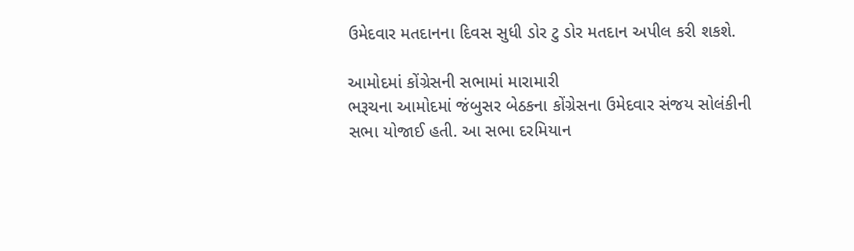ઉમેદવાર મતદાનના દિવસ સુધી ડોર ટુ ડોર મતદાન અપીલ કરી શકશે.

આમોદમાં કોંગ્રેસની સભામાં મારામારી
ભરૂચના આમોદમાં જંબુસર બેઠકના કોંગ્રેસના ઉમેદવાર સંજય સોલંકીની સભા યોજાઈ હતી. આ સભા દરમિયાન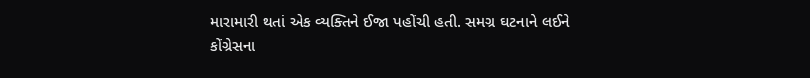મારામારી થતાં એક વ્યક્તિને ઈજા પહોંચી હતી. સમગ્ર ઘટનાને લઈને કોંગ્રેસના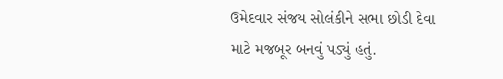ઉમેદવાર સંજય સોલંકીને સભા છોડી દેવા માટે મજબૂર બનવું પડ્યું હતું.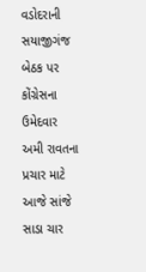વડોદરાની સયાજીગંજ બેઠક પર કોંગ્રેસના ઉમેદવાર અમી રાવતના પ્રચાર માટે આજે સાંજે સાડા ચાર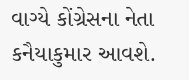વાગ્યે કોંગ્રેસના નેતા કનૈયાકુમાર આવશે.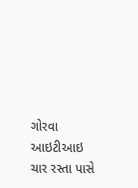ગોરવા આઇટીઆઇ ચાર રસ્તા પાસે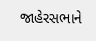જાહેરસભાને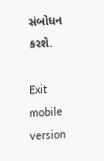સંબોધન કરશે.

Exit mobile version